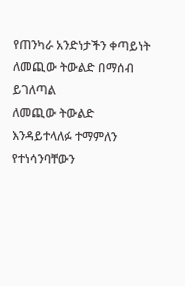የጠንካራ አንድነታችን ቀጣይነት
ለመጪው ትውልድ በማሰብ ይገለጣል
ለመጪው ትውልድ እንዳይተላለፉ ተማምለን የተነሳንባቸውን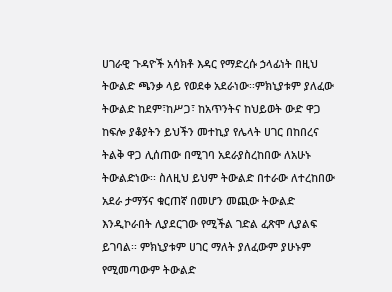ሀገራዊ ጉዳዮች አሳክቶ እዳር የማድረሱ ኃላፊነት በዚህ ትውልድ ጫንቃ ላይ የወደቀ አደራነው፡፡ምክኒያቱም ያለፈው ትውልድ ከደም፣ከሥጋ፣ ከአጥንትና ከህይወት ውድ ዋጋ ከፍሎ ያቆያትን ይህችን መተኪያ የሌላት ሀገር በከበረና ትልቅ ዋጋ ሊሰጠው በሚገባ አደራያስረከበው ለአሁኑ ትውልድነው፡፡ ስለዚህ ይህም ትውልድ በተራው ለተረከበው አደራ ታማኝና ቁርጠኛ በመሆን መጪው ትውልድ እንዲኮራበት ሊያደርገው የሚችል ገድል ፈጽሞ ሊያልፍ ይገባል፡፡ ምክኒያቱም ሀገር ማለት ያለፈውም ያሁኑም የሚመጣውም ትውልድ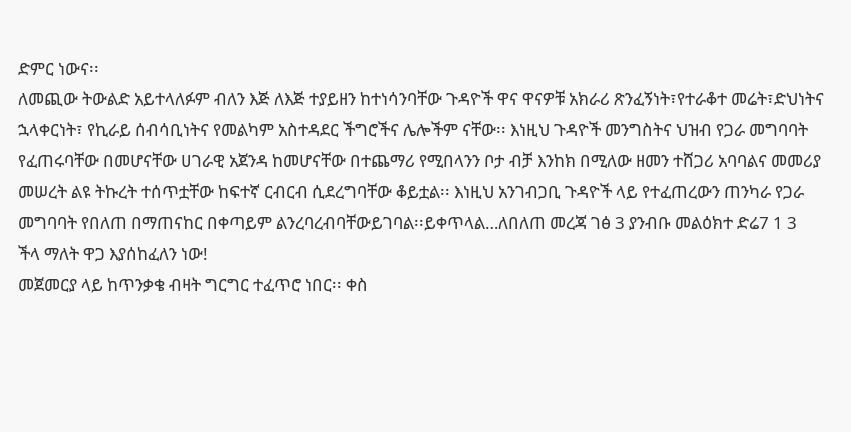ድምር ነውና፡፡
ለመጪው ትውልድ አይተላለፉም ብለን እጅ ለእጅ ተያይዘን ከተነሳንባቸው ጉዳዮች ዋና ዋናዎቹ አክራሪ ጽንፈኝነት፣የተራቆተ መሬት፣ድህነትና ኋላቀርነት፣ የኪራይ ሰብሳቢነትና የመልካም አስተዳደር ችግሮችና ሌሎችም ናቸው፡፡ እነዚህ ጉዳዮች መንግስትና ህዝብ የጋራ መግባባት የፈጠሩባቸው በመሆናቸው ሀገራዊ አጀንዳ ከመሆናቸው በተጨማሪ የሚበላንን ቦታ ብቻ እንከክ በሚለው ዘመን ተሸጋሪ አባባልና መመሪያ መሠረት ልዩ ትኩረት ተሰጥቷቸው ከፍተኛ ርብርብ ሲደረግባቸው ቆይቷል፡፡ እነዚህ አንገብጋቢ ጉዳዮች ላይ የተፈጠረውን ጠንካራ የጋራ መግባባት የበለጠ በማጠናከር በቀጣይም ልንረባረብባቸውይገባል፡፡ይቀጥላል…ለበለጠ መረጃ ገፅ 3 ያንብቡ መልዕክተ ድሬ7 1 3
ችላ ማለት ዋጋ እያሰከፈለን ነው!
መጀመርያ ላይ ከጥንቃቄ ብዛት ግርግር ተፈጥሮ ነበር፡፡ ቀስ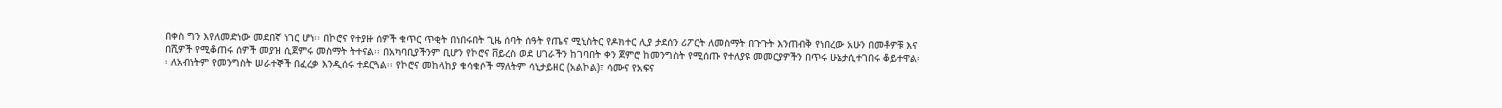በቀስ ግን እየለመድነው መደበኛ ነገር ሆነ፡፡ በኮሮና የተያዙ ሰዎች ቁጥር ጥቂት በነበሩበት ጊዜ ሰባት ሰዓት የጤና ሚኒስትር የዶክተር ሊያ ታደሰን ሪፖርት ለመስማት በጉጉት እንጠብቅ የነበረው አሁን በመቶዎቹ እና በሺዎች የሚቆጠሩ ሰዎች መያዝ ሲጀምሩ መስማት ትተናል፡፡ በአካባቢያችንም ቢሆን የኮሮና ቨይረስ ወደ ሀገራችን ከገባበት ቀን ጀምሮ ከመንግስት የሚሰጡ የተለያዩ መመርያዎችን በጥሩ ሁኔታሲተገበሩ ቆይተዋል፡፡ ለአብነትም የመንግስት ሠራተኞች በፈረቃ እንዲሰሩ ተደርጓል፡፡ የኮሮና መከላከያ ቁሳቁሶች ማለትም ሳኒታይዘር (አልኮል)፣ ሳሙና የአፍና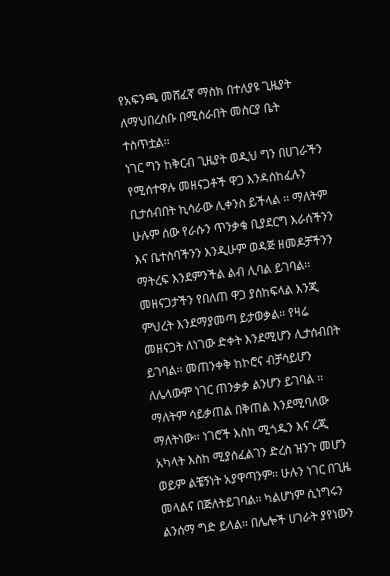የአፍንጫ መሸፈኛ ማስክ በተለያዩ ጊዜያት ለማህበረስቡ በሚሰራበት መስርያ ቤት ተስጥቷል፡፡
ነገር ግን ከቅርብ ጊዜያት ወዲህ ግን በሀገራችን የሚሰተዋሉ መዘናጋቶች ዋጋ እንዳሰከፈሉን ቢታሰብበት ኪሳራው ሊቀንስ ይችላል ፡፡ ማለትም ሁሉም ሰው የራሱን ጥንቃቄ ቢያደርግ እራሰችንን እና ቤተስባችንን እንዲሁም ወዳጅ ዘመዶቻችንን ማትረፍ እንደምንችል ልብ ሊባል ይገባል፡፡ መዘናጋታችን የበለጠ ዋጋ ያሰከፍላል እንጂ ምህረት እንደማያመጣ ይታወቃል፡፡ የዛሬ መዘናጋት ለነገው ድቀት እንደሚሆን ሊታሰብበት ይገባል፡፡ መጠንቀቅ ከኮሮና ብቻሳይሆን ለሌላውም ነገር ጠንቃቃ ልንሆን ይገባል ፡፡ ማለትም ሳይቃጠል በቅጠል እንደሚባለው ማለትነው፡፡ ነገሮች እስከ ሚጎዱን እና ረጂ አካላት እስከ ሚያሰፈልገን ድረስ ዝንጉ መሆን ወይም ልቼኝነት አያዋጣንም፡፡ ሁሉን ነገር በጊዜ መላልና በጅለትይገባል፡፡ ካልሆነም ሲነግሩን ልንሰማ ግድ ይላል፡፡ በሌሎች ሀገራት ያየነውን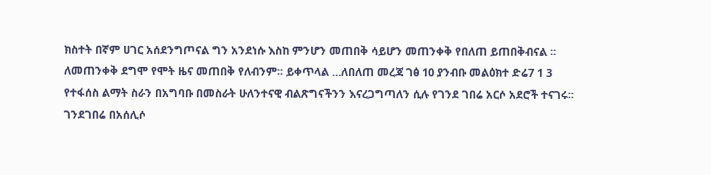ክስተት በኛም ሀገር አሰደንግጦናል ግን አንደነሱ እስከ ምንሆን መጠበቅ ሳይሆን መጠንቀቅ የበለጠ ይጠበቅብናል ፡፡ ለመጠንቀቅ ደግሞ የሞት ዜና መጠበቅ የለብንም፡፡ ይቀጥላል …ለበለጠ መረጃ ገፅ 10 ያንብቡ መልዕክተ ድሬ7 1 3
የተፋሰስ ልማት ስራን በአግባቡ በመስራት ሁለንተናዊ ብልጽግናችንን እናረጋግጣለን ሲሉ የገንደ ገበሬ አርሶ አደሮች ተናገሩ፡፡
ገንደገበሬ በአሰሊሶ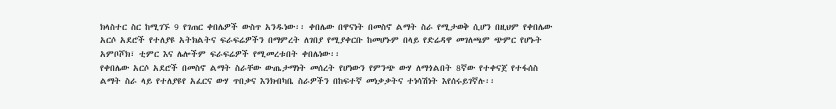ክላስተር ስር ከሚገኙ 9 የገጠር ቀበሌዎች ውስጥ አንዱነው፡፡ ቀበሌው በዋናነት በመስኖ ልማት ስራ የሚታወቅ ሲሆን በዚህም የቀበሌው አርሶ አደሮች የተለያዩ አትክልትና ፍራፍሬዎችን በማምረት ለገበያ የሚያቀርቡ ከመሆኑም በላይ የድሬዳዋ መገለጫም ጭምር የሆኑት አምቦሾክ፣ ቲምር እና ሌሎችም ፍራፍሬዎች የሚመረቱበት ቀበሌነው፡፡
የቀበሌው አርሶ አደሮች በመስኖ ልማት ስራቸው ውጤታማነት መሰረት የሆነውን የምንጭ ውሃ ለማጎልበት 8ኛው የተቀናጀ የተፋሰስ ልማት ስራ ላይ የተለያዩየ አፈርና ውሃ ጥበቃና እንክብካቤ ስራዎችን በከፍተኛ መነቃቃትና ተነሳሽነት እየሰሩይገኛሉ፡፡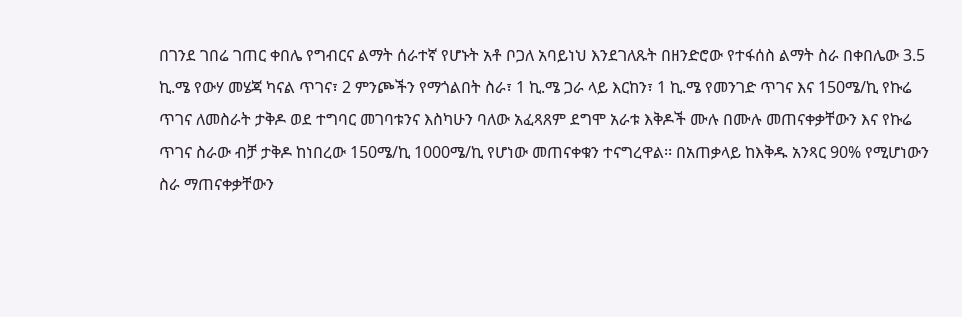በገንደ ገበሬ ገጠር ቀበሌ የግብርና ልማት ሰራተኛ የሆኑት አቶ ቦጋለ አባይነህ እንደገለጹት በዘንድሮው የተፋሰስ ልማት ስራ በቀበሌው 3.5 ኪ.ሜ የውሃ መሄጃ ካናል ጥገና፣ 2 ምንጮችን የማጎልበት ስራ፣ 1 ኪ.ሜ ጋራ ላይ እርከን፣ 1 ኪ.ሜ የመንገድ ጥገና እና 150ሜ/ኪ የኩሬ ጥገና ለመስራት ታቅዶ ወደ ተግባር መገባቱንና እስካሁን ባለው አፈጻጸም ደግሞ አራቱ እቅዶች ሙሉ በሙሉ መጠናቀቃቸውን እና የኩሬ ጥገና ስራው ብቻ ታቅዶ ከነበረው 150ሜ/ኪ 1000ሜ/ኪ የሆነው መጠናቀቁን ተናግረዋል፡፡ በአጠቃላይ ከእቅዱ አንጻር 90% የሚሆነውን ስራ ማጠናቀቃቸውን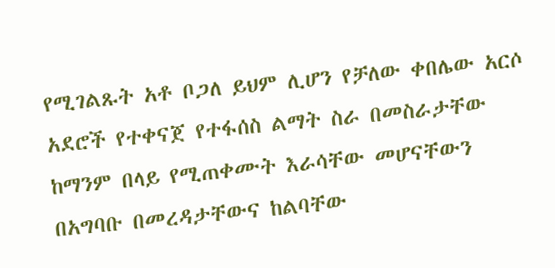የሚገልጹት አቶ ቦጋለ ይህም ሊሆን የቻለው ቀበሌው አርሶ አደሮች የተቀናጀ የተፋሰስ ልማት ስራ በመስራታቸው ከማንም በላይ የሚጠቀሙት እራሳቸው መሆናቸውን በአግባቡ በመረዳታቸውና ከልባቸው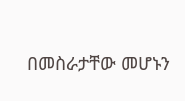በመስራታቸው መሆኑን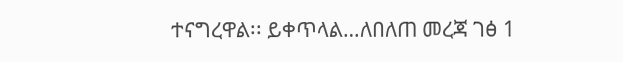ተናግረዋል፡፡ ይቀጥላል…ለበለጠ መረጃ ገፅ 1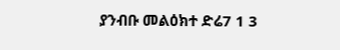ያንብቡ መልዕክተ ድሬ7 1 3